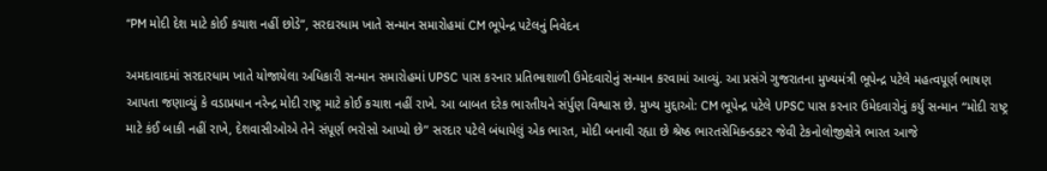“PM મોદી દેશ માટે કોઈ કચાશ નહીં છોડે”, સરદારધામ ખાતે સન્માન સમારોહમાં CM ભૂપેન્દ્ર પટેલનું નિવેદન

અમદાવાદમાં સરદારધામ ખાતે યોજાયેલા અધિકારી સન્માન સમારોહમાં UPSC પાસ કરનાર પ્રતિભાશાળી ઉમેદવારોનું સન્માન કરવામાં આવ્યું. આ પ્રસંગે ગુજરાતના મુખ્યમંત્રી ભૂપેન્દ્ર પટેલે મહત્વપૂર્ણ ભાષણ આપતા જણાવ્યું કે વડાપ્રધાન નરેન્દ્ર મોદી રાષ્ટ્ર માટે કોઈ કચાશ નહીં રાખે. આ બાબત દરેક ભારતીયને સંર્પુણ વિશ્વાસ છે. મુખ્ય મુદ્દાઓ: CM ભૂપેન્દ્ર પટેલે UPSC પાસ કરનાર ઉમેદવારોનું કર્યું સન્માન “મોદી રાષ્ટ્ર માટે કંઈ બાકી નહીં રાખે, દેશવાસીઓએ તેને સંપૂર્ણ ભરોસો આપ્યો છે” સરદાર પટેલે બંધાયેલું એક ભારત, મોદી બનાવી રહ્યા છે શ્રેષ્ઠ ભારતસેમિકન્ડક્ટર જેવી ટેકનોલોજીક્ષેત્રે ભારત આજે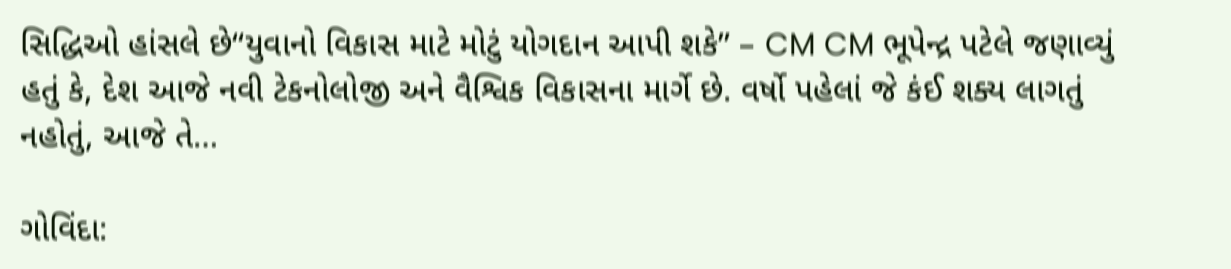સિદ્ધિઓ હાંસલે છે“યુવાનો વિકાસ માટે મોટું યોગદાન આપી શકે” – CM CM ભૂપેન્દ્ર પટેલે જણાવ્યું હતું કે, દેશ આજે નવી ટેકનોલોજી અને વૈશ્વિક વિકાસના માર્ગે છે. વર્ષો પહેલાં જે કંઈ શક્ય લાગતું નહોતું, આજે તે…

ગોવિંદા: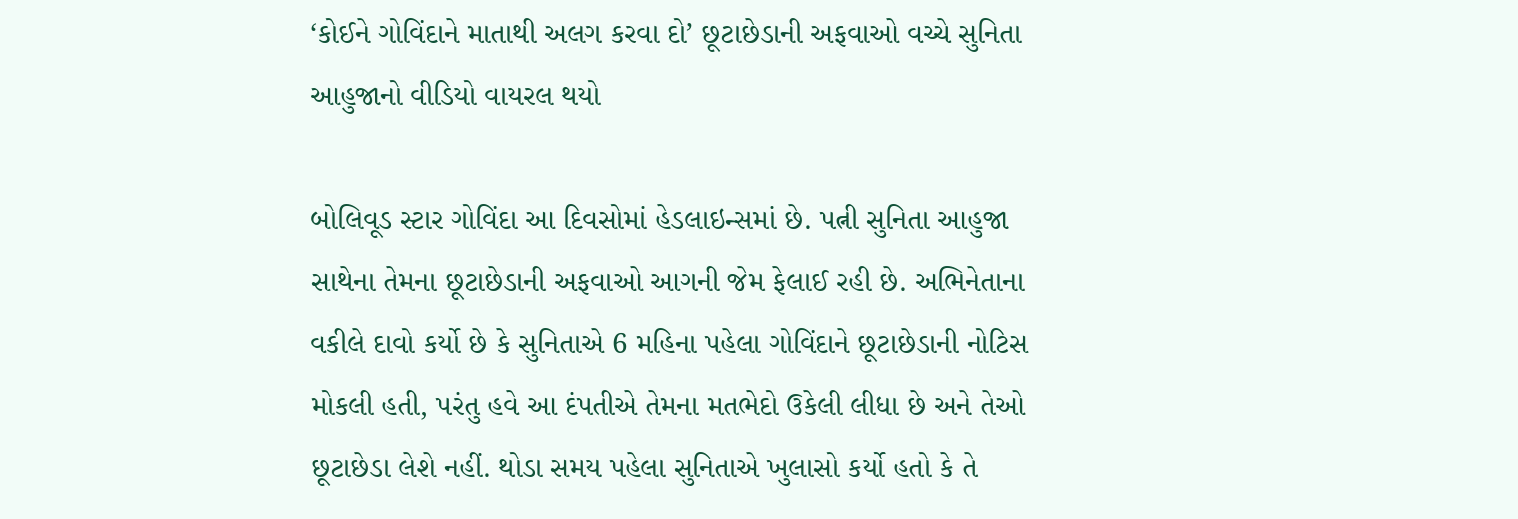‘કોઈને ગોવિંદાને માતાથી અલગ કરવા દો’ છૂટાછેડાની અફવાઓ વચ્ચે સુનિતા આહુજાનો વીડિયો વાયરલ થયો

બોલિવૂડ સ્ટાર ગોવિંદા આ દિવસોમાં હેડલાઇન્સમાં છે. પત્ની સુનિતા આહુજા સાથેના તેમના છૂટાછેડાની અફવાઓ આગની જેમ ફેલાઈ રહી છે. અભિનેતાના વકીલે દાવો કર્યો છે કે સુનિતાએ 6 મહિના પહેલા ગોવિંદાને છૂટાછેડાની નોટિસ મોકલી હતી, પરંતુ હવે આ દંપતીએ તેમના મતભેદો ઉકેલી લીધા છે અને તેઓ છૂટાછેડા લેશે નહીં. થોડા સમય પહેલા સુનિતાએ ખુલાસો કર્યો હતો કે તે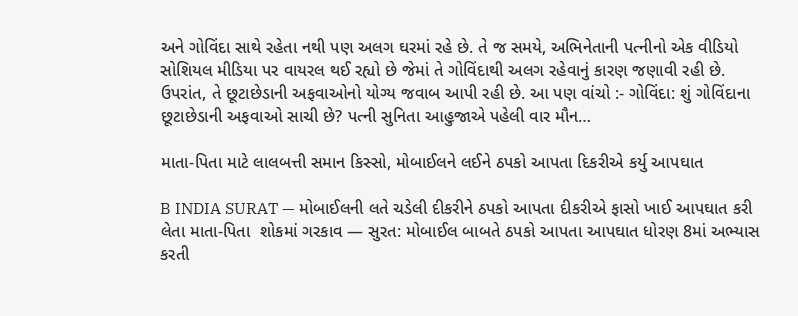અને ગોવિંદા સાથે રહેતા નથી પણ અલગ ઘરમાં રહે છે. તે જ સમયે, અભિનેતાની પત્નીનો એક વીડિયો સોશિયલ મીડિયા પર વાયરલ થઈ રહ્યો છે જેમાં તે ગોવિંદાથી અલગ રહેવાનું કારણ જણાવી રહી છે. ઉપરાંત, તે છૂટાછેડાની અફવાઓનો યોગ્ય જવાબ આપી રહી છે. આ પણ વાંચો :- ગોવિંદા: શું ગોવિંદાના છૂટાછેડાની અફવાઓ સાચી છે? પત્ની સુનિતા આહુજાએ પહેલી વાર મૌન…

માતા-પિતા માટે લાલબત્તી સમાન કિસ્સો, મોબાઈલને લઈને ઠપકો આપતા દિકરીએ કર્યુ આપઘાત

B INDIA SURAT — મોબાઈલની લતે ચડેલી દીકરીને ઠપકો આપતા દીકરીએ ફાસો ખાઈ આપઘાત કરી લેતા માતા-પિતા  શોકમાં ગરકાવ — સુરત: મોબાઈલ બાબતે ઠપકો આપતા આપઘાત ધોરણ 8માં અભ્યાસ કરતી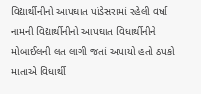વિદ્યાર્થીનીનો આપઘાત પાંડેસરામાં રહેલી વર્ષા નામની વિદ્યાર્થીનીનો આપઘાત વિધાર્થીનીને મોબાઈલની લત લાગી જતાં અપાયો હતો ઠપકો માતાએ વિધાર્થી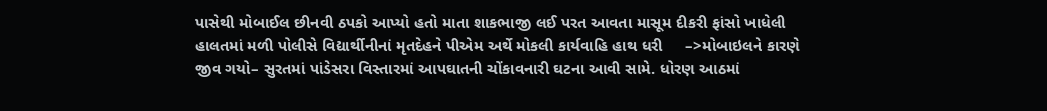પાસેથી મોબાઈલ છીનવી ઠપકો આપ્યો હતો માતા શાકભાજી લઈ પરત આવતા માસૂમ દીકરી ફાંસો ખાધેલી હાલતમાં મળી પોલીસે વિદ્યાર્થીનીનાં મૃતદેહને પીએમ અર્થે મોકલી કાર્યવાહિ હાથ ધરી     –>મોબાઇલને કારણે જીવ ગયો– સુરતમાં પાંડેસરા વિસ્તારમાં આપઘાતની ચોંકાવનારી ઘટના આવી સામે. ધોરણ આઠમાં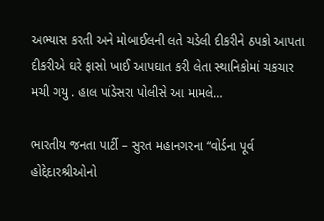અભ્યાસ કરતી અને મોબાઈલની લતે ચડેલી દીકરીને ઠપકો આપતા દીકરીએ ઘરે ફાસો ખાઈ આપઘાત કરી લેતા સ્થાનિકોમાં ચકચાર મચી ગયુ . હાલ પાંડેસરા પોલીસે આ મામલે…

ભારતીય જનતા પાર્ટી – સુરત મહાનગરના “વોર્ડના પૂર્વ હોદ્દેદારશ્રીઓનો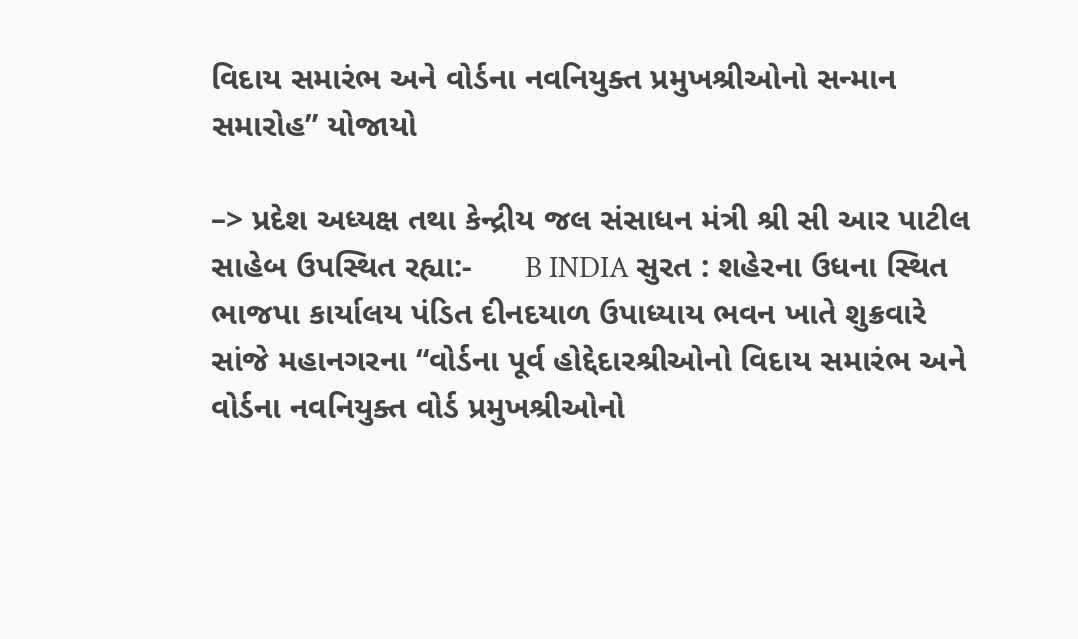વિદાય સમારંભ અને વોર્ડના નવનિયુક્ત પ્રમુખશ્રીઓનો સન્માન સમારોહ” યોજાયો

–> પ્રદેશ અધ્યક્ષ તથા કેન્દ્રીય જલ સંસાધન મંત્રી શ્રી સી આર પાટીલ સાહેબ ઉપસ્થિત રહ્યા:-      B INDIA સુરત : શહેરના ઉધના સ્થિત ભાજપા કાર્યાલય પંડિત દીનદયાળ ઉપાધ્યાય ભવન ખાતે શુક્રવારે સાંજે મહાનગરના “વોર્ડના પૂર્વ હોદ્દેદારશ્રીઓનો વિદાય સમારંભ અને વોર્ડના નવનિયુક્ત વોર્ડ પ્રમુખશ્રીઓનો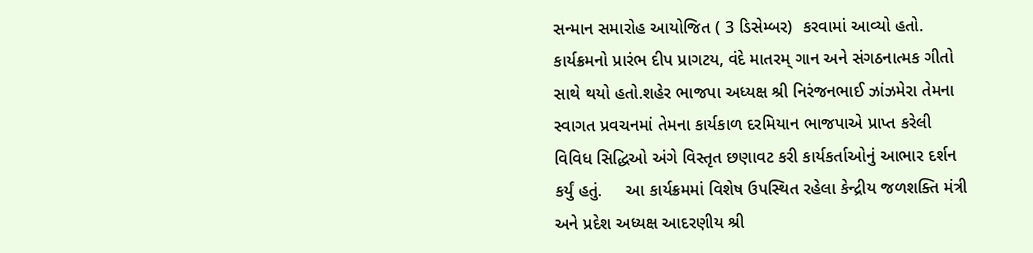સન્માન સમારોહ આયોજિત ( 3 ડિસેમ્બર)  કરવામાં આવ્યો હતો. કાર્યક્રમનો પ્રારંભ દીપ પ્રાગટય, વંદે માતરમ્ ગાન અને સંગઠનાત્મક ગીતો સાથે થયો હતો.શહેર ભાજપા અધ્યક્ષ શ્રી નિરંજનભાઈ ઝાંઝમેરા તેમના સ્વાગત પ્રવચનમાં તેમના કાર્યકાળ દરમિયાન ભાજપાએ પ્રાપ્ત કરેલી વિવિધ સિદ્ધિઓ અંગે વિસ્તૃત છણાવટ કરી કાર્યકર્તાઓનું આભાર દર્શન કર્યું હતું.     આ કાર્યક્રમમાં વિશેષ ઉપસ્થિત રહેલા કેન્દ્રીય જળશક્તિ મંત્રી અને પ્રદેશ અધ્યક્ષ આદરણીય શ્રી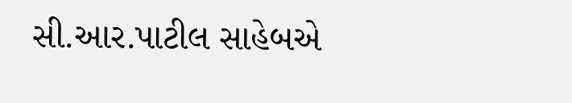સી.આર.પાટીલ સાહેબએ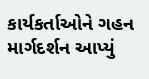કાર્યકર્તાઓને ગહન માર્ગદર્શન આપ્યું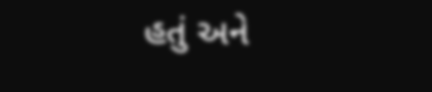હતું અને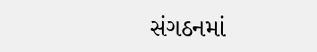સંગઠનમાં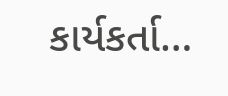કાર્યકર્તા…